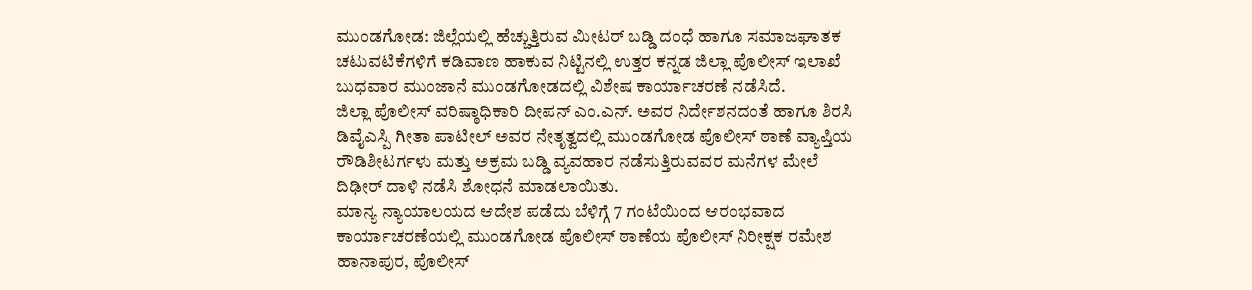ಮುಂಡಗೋಡ: ಜಿಲ್ಲೆಯಲ್ಲಿ ಹೆಚ್ಚುತ್ತಿರುವ ಮೀಟರ್ ಬಡ್ಡಿ ದಂಧೆ ಹಾಗೂ ಸಮಾಜಘಾತಕ ಚಟುವಟಿಕೆಗಳಿಗೆ ಕಡಿವಾಣ ಹಾಕುವ ನಿಟ್ಟಿನಲ್ಲಿ ಉತ್ತರ ಕನ್ನಡ ಜಿಲ್ಲಾ ಪೊಲೀಸ್ ಇಲಾಖೆ ಬುಧವಾರ ಮುಂಜಾನೆ ಮುಂಡಗೋಡದಲ್ಲಿ ವಿಶೇಷ ಕಾರ್ಯಾಚರಣೆ ನಡೆಸಿದೆ.
ಜಿಲ್ಲಾ ಪೊಲೀಸ್ ವರಿಷ್ಠಾಧಿಕಾರಿ ದೀಪನ್ ಎಂ.ಎನ್. ಅವರ ನಿರ್ದೇಶನದಂತೆ ಹಾಗೂ ಶಿರಸಿ ಡಿವೈಎಸ್ಪಿ ಗೀತಾ ಪಾಟೀಲ್ ಅವರ ನೇತೃತ್ವದಲ್ಲಿ ಮುಂಡಗೋಡ ಪೊಲೀಸ್ ಠಾಣೆ ವ್ಯಾಪ್ತಿಯ ರೌಡಿಶೀಟರ್ಗಳು ಮತ್ತು ಅಕ್ರಮ ಬಡ್ಡಿ ವ್ಯವಹಾರ ನಡೆಸುತ್ತಿರುವವರ ಮನೆಗಳ ಮೇಲೆ ದಿಢೀರ್ ದಾಳಿ ನಡೆಸಿ ಶೋಧನೆ ಮಾಡಲಾಯಿತು.
ಮಾನ್ಯ ನ್ಯಾಯಾಲಯದ ಆದೇಶ ಪಡೆದು ಬೆಳಿಗ್ಗೆ 7 ಗಂಟೆಯಿಂದ ಆರಂಭವಾದ ಕಾರ್ಯಾಚರಣೆಯಲ್ಲಿ ಮುಂಡಗೋಡ ಪೊಲೀಸ್ ಠಾಣೆಯ ಪೊಲೀಸ್ ನಿರೀಕ್ಷಕ ರಮೇಶ ಹಾನಾಪುರ, ಪೊಲೀಸ್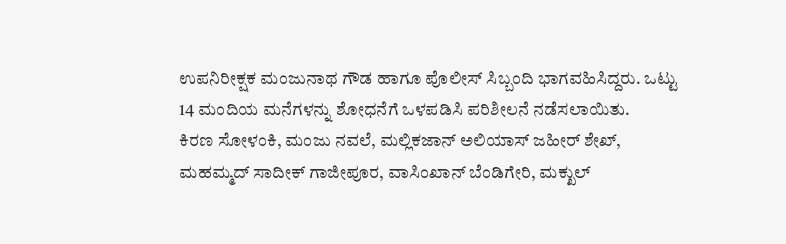ಉಪನಿರೀಕ್ಷಕ ಮಂಜುನಾಥ ಗೌಡ ಹಾಗೂ ಪೊಲೀಸ್ ಸಿಬ್ಬಂದಿ ಭಾಗವಹಿಸಿದ್ದರು. ಒಟ್ಟು 14 ಮಂದಿಯ ಮನೆಗಳನ್ನು ಶೋಧನೆಗೆ ಒಳಪಡಿಸಿ ಪರಿಶೀಲನೆ ನಡೆಸಲಾಯಿತು.
ಕಿರಣ ಸೋಳಂಕಿ, ಮಂಜು ನವಲೆ, ಮಲ್ಲಿಕಜಾನ್ ಅಲಿಯಾಸ್ ಜಹೀರ್ ಶೇಖ್, ಮಹಮ್ಮದ್ ಸಾದೀಕ್ ಗಾಜೀಪೂರ, ವಾಸಿಂಖಾನ್ ಬೆಂಡಿಗೇರಿ, ಮಕ್ಖುಲ್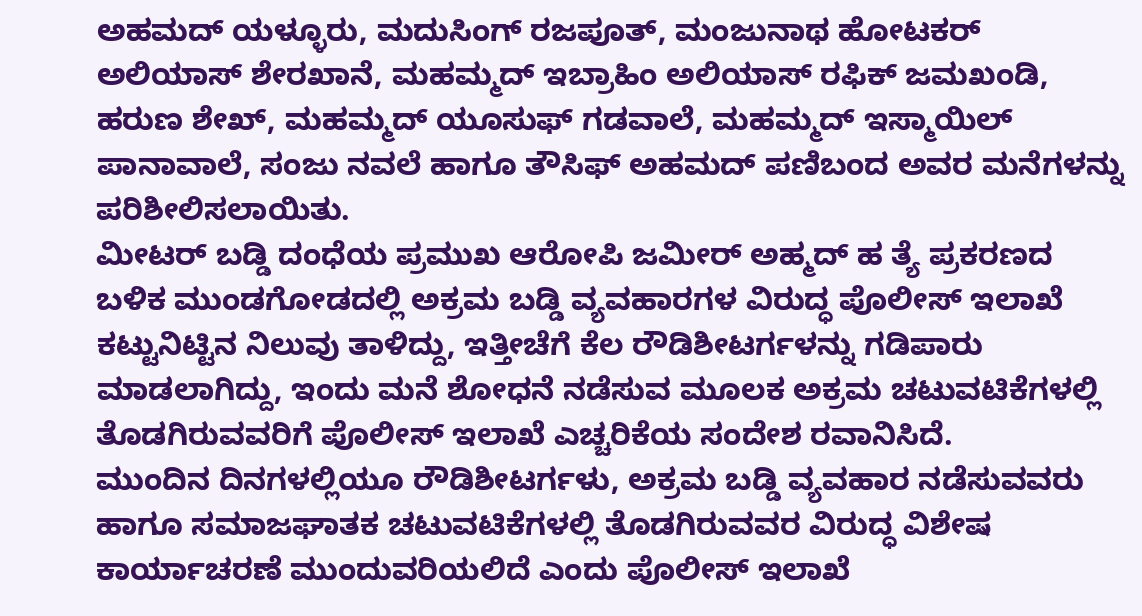ಅಹಮದ್ ಯಳ್ಳೂರು, ಮದುಸಿಂಗ್ ರಜಪೂತ್, ಮಂಜುನಾಥ ಹೋಟಕರ್ ಅಲಿಯಾಸ್ ಶೇರಖಾನೆ, ಮಹಮ್ಮದ್ ಇಬ್ರಾಹಿಂ ಅಲಿಯಾಸ್ ರಫಿಕ್ ಜಮಖಂಡಿ, ಹರುಣ ಶೇಖ್, ಮಹಮ್ಮದ್ ಯೂಸುಫ್ ಗಡವಾಲೆ, ಮಹಮ್ಮದ್ ಇಸ್ಮಾಯಿಲ್ ಪಾನಾವಾಲೆ, ಸಂಜು ನವಲೆ ಹಾಗೂ ತೌಸಿಫ್ ಅಹಮದ್ ಪಣಿಬಂದ ಅವರ ಮನೆಗಳನ್ನು ಪರಿಶೀಲಿಸಲಾಯಿತು.
ಮೀಟರ್ ಬಡ್ಡಿ ದಂಧೆಯ ಪ್ರಮುಖ ಆರೋಪಿ ಜಮೀರ್ ಅಹ್ಮದ್ ಹ ತ್ಯೆ ಪ್ರಕರಣದ ಬಳಿಕ ಮುಂಡಗೋಡದಲ್ಲಿ ಅಕ್ರಮ ಬಡ್ಡಿ ವ್ಯವಹಾರಗಳ ವಿರುದ್ಧ ಪೊಲೀಸ್ ಇಲಾಖೆ ಕಟ್ಟುನಿಟ್ಟಿನ ನಿಲುವು ತಾಳಿದ್ದು, ಇತ್ತೀಚೆಗೆ ಕೆಲ ರೌಡಿಶೀಟರ್ಗಳನ್ನು ಗಡಿಪಾರು ಮಾಡಲಾಗಿದ್ದು, ಇಂದು ಮನೆ ಶೋಧನೆ ನಡೆಸುವ ಮೂಲಕ ಅಕ್ರಮ ಚಟುವಟಿಕೆಗಳಲ್ಲಿ ತೊಡಗಿರುವವರಿಗೆ ಪೊಲೀಸ್ ಇಲಾಖೆ ಎಚ್ಚರಿಕೆಯ ಸಂದೇಶ ರವಾನಿಸಿದೆ.
ಮುಂದಿನ ದಿನಗಳಲ್ಲಿಯೂ ರೌಡಿಶೀಟರ್ಗಳು, ಅಕ್ರಮ ಬಡ್ಡಿ ವ್ಯವಹಾರ ನಡೆಸುವವರು ಹಾಗೂ ಸಮಾಜಘಾತಕ ಚಟುವಟಿಕೆಗಳಲ್ಲಿ ತೊಡಗಿರುವವರ ವಿರುದ್ಧ ವಿಶೇಷ ಕಾರ್ಯಾಚರಣೆ ಮುಂದುವರಿಯಲಿದೆ ಎಂದು ಪೊಲೀಸ್ ಇಲಾಖೆ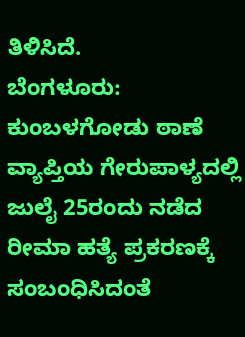ತಿಳಿಸಿದೆ.
ಬೆಂಗಳೂರು: ಕುಂಬಳಗೋಡು ಠಾಣೆ ವ್ಯಾಪ್ತಿಯ ಗೇರುಪಾಳ್ಯದಲ್ಲಿ ಜುಲೈ 25ರಂದು ನಡೆದ ರೀಮಾ ಹತ್ಯೆ ಪ್ರಕರಣಕ್ಕೆ ಸಂಬಂಧಿಸಿದಂತೆ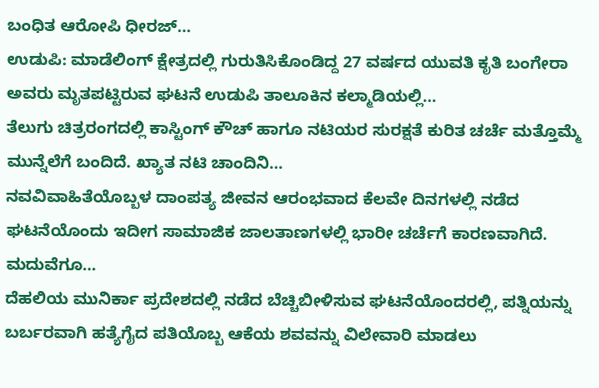ಬಂಧಿತ ಆರೋಪಿ ಧೀರಜ್…
ಉಡುಪಿ: ಮಾಡೆಲಿಂಗ್ ಕ್ಷೇತ್ರದಲ್ಲಿ ಗುರುತಿಸಿಕೊಂಡಿದ್ದ 27 ವರ್ಷದ ಯುವತಿ ಕೃತಿ ಬಂಗೇರಾ ಅವರು ಮೃತಪಟ್ಟಿರುವ ಘಟನೆ ಉಡುಪಿ ತಾಲೂಕಿನ ಕಲ್ಮಾಡಿಯಲ್ಲಿ…
ತೆಲುಗು ಚಿತ್ರರಂಗದಲ್ಲಿ ಕಾಸ್ಟಿಂಗ್ ಕೌಚ್ ಹಾಗೂ ನಟಿಯರ ಸುರಕ್ಷತೆ ಕುರಿತ ಚರ್ಚೆ ಮತ್ತೊಮ್ಮೆ ಮುನ್ನೆಲೆಗೆ ಬಂದಿದೆ. ಖ್ಯಾತ ನಟಿ ಚಾಂದಿನಿ…
ನವವಿವಾಹಿತೆಯೊಬ್ಬಳ ದಾಂಪತ್ಯ ಜೀವನ ಆರಂಭವಾದ ಕೆಲವೇ ದಿನಗಳಲ್ಲಿ ನಡೆದ ಘಟನೆಯೊಂದು ಇದೀಗ ಸಾಮಾಜಿಕ ಜಾಲತಾಣಗಳಲ್ಲಿ ಭಾರೀ ಚರ್ಚೆಗೆ ಕಾರಣವಾಗಿದೆ. ಮದುವೆಗೂ…
ದೆಹಲಿಯ ಮುನಿರ್ಕಾ ಪ್ರದೇಶದಲ್ಲಿ ನಡೆದ ಬೆಚ್ಚಿಬೀಳಿಸುವ ಘಟನೆಯೊಂದರಲ್ಲಿ, ಪತ್ನಿಯನ್ನು ಬರ್ಬರವಾಗಿ ಹತ್ಯೆಗೈದ ಪತಿಯೊಬ್ಬ ಆಕೆಯ ಶವವನ್ನು ವಿಲೇವಾರಿ ಮಾಡಲು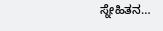ಸ್ನೇಹಿತನ…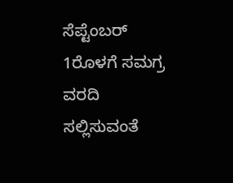ಸೆಪ್ಟೆಂಬರ್ 1ರೊಳಗೆ ಸಮಗ್ರ ವರದಿ ಸಲ್ಲಿಸುವಂತೆ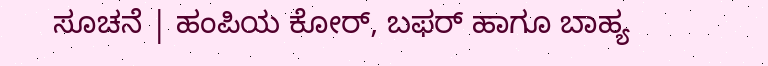ಸೂಚನೆ | ಹಂಪಿಯ ಕೋರ್, ಬಫರ್ ಹಾಗೂ ಬಾಹ್ಯ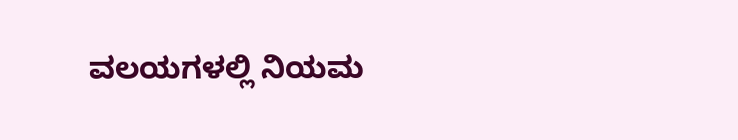ವಲಯಗಳಲ್ಲಿ ನಿಯಮ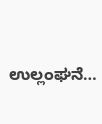ಉಲ್ಲಂಘನೆ…